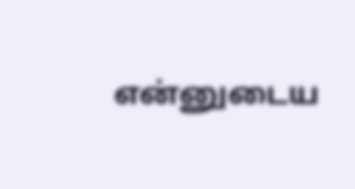என்னுடைய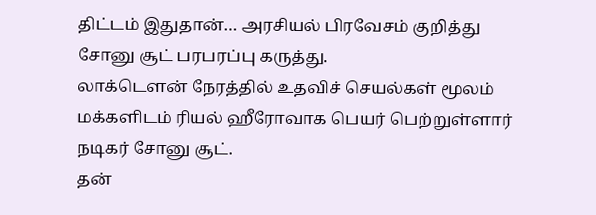திட்டம் இதுதான்… அரசியல் பிரவேசம் குறித்து சோனு சூட் பரபரப்பு கருத்து.
லாக்டௌன் நேரத்தில் உதவிச் செயல்கள் மூலம் மக்களிடம் ரியல் ஹீரோவாக பெயர் பெற்றுள்ளார் நடிகர் சோனு சூட்.
தன்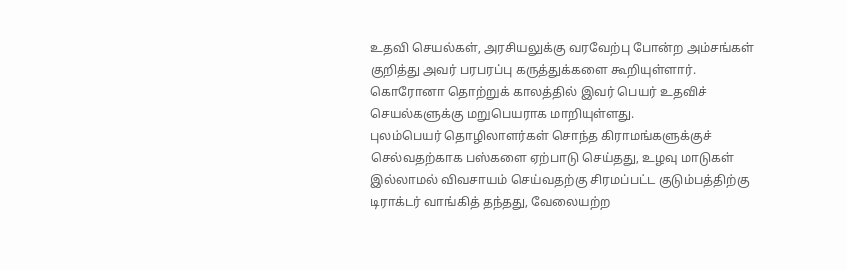உதவி செயல்கள், அரசியலுக்கு வரவேற்பு போன்ற அம்சங்கள் குறித்து அவர் பரபரப்பு கருத்துக்களை கூறியுள்ளார்.
கொரோனா தொற்றுக் காலத்தில் இவர் பெயர் உதவிச் செயல்களுக்கு மறுபெயராக மாறியுள்ளது.
புலம்பெயர் தொழிலாளர்கள் சொந்த கிராமங்களுக்குச் செல்வதற்காக பஸ்களை ஏற்பாடு செய்தது, உழவு மாடுகள் இல்லாமல் விவசாயம் செய்வதற்கு சிரமப்பட்ட குடும்பத்திற்கு டிராக்டர் வாங்கித் தந்தது, வேலையற்ற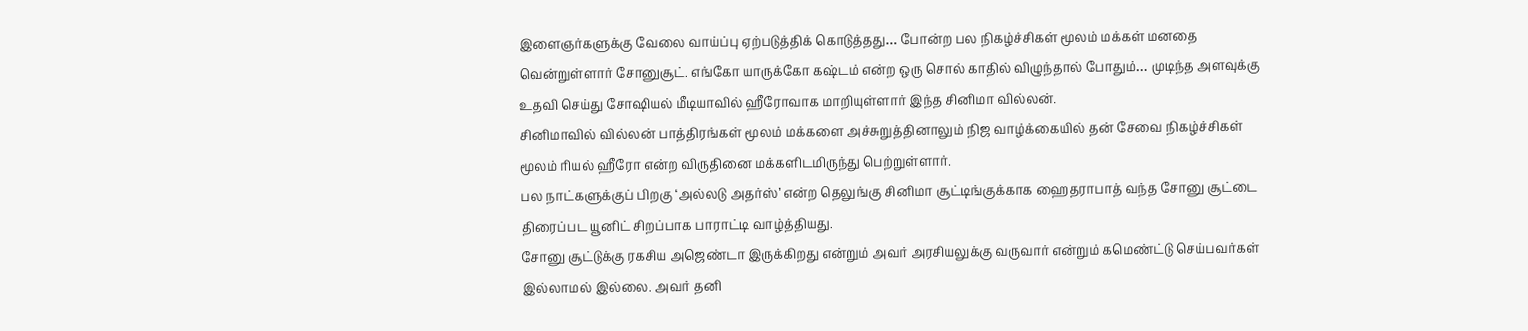இளைஞர்களுக்கு வேலை வாய்ப்பு ஏற்படுத்திக் கொடுத்தது… போன்ற பல நிகழ்ச்சிகள் மூலம் மக்கள் மனதை வென்றுள்ளார் சோனுசூட். எங்கோ யாருக்கோ கஷ்டம் என்ற ஒரு சொல் காதில் விழுந்தால் போதும்… முடிந்த அளவுக்கு உதவி செய்து சோஷியல் மீடியாவில் ஹீரோவாக மாறியுள்ளார் இந்த சினிமா வில்லன்.
சினிமாவில் வில்லன் பாத்திரங்கள் மூலம் மக்களை அச்சுறுத்தினாலும் நிஜ வாழ்க்கையில் தன் சேவை நிகழ்ச்சிகள் மூலம் ரியல் ஹீரோ என்ற விருதினை மக்களிடமிருந்து பெற்றுள்ளார்.
பல நாட்களுக்குப் பிறகு ‘அல்லடு அதர்ஸ்’ என்ற தெலுங்கு சினிமா சூட்டிங்குக்காக ஹைதராபாத் வந்த சோனு சூட்டை திரைப்பட யூனிட் சிறப்பாக பாராட்டி வாழ்த்தியது.
சோனு சூட்டுக்கு ரகசிய அஜெண்டா இருக்கிறது என்றும் அவர் அரசியலுக்கு வருவார் என்றும் கமெண்ட்டு செய்பவர்கள் இல்லாமல் இல்லை. அவர் தனி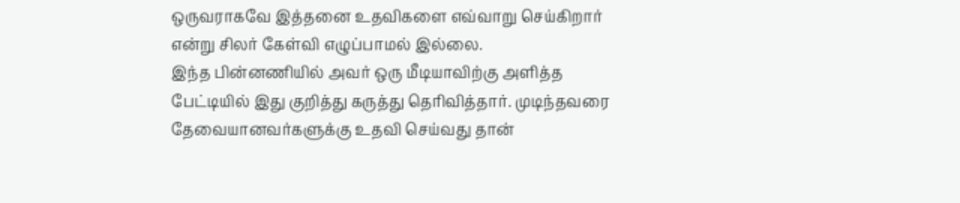ஒருவராகவே இத்தனை உதவிகளை எவ்வாறு செய்கிறார் என்று சிலர் கேள்வி எழுப்பாமல் இல்லை.
இந்த பின்னணியில் அவர் ஒரு மீடியாவிற்கு அளித்த பேட்டியில் இது குறித்து கருத்து தெரிவித்தார். முடிந்தவரை தேவையானவர்களுக்கு உதவி செய்வது தான்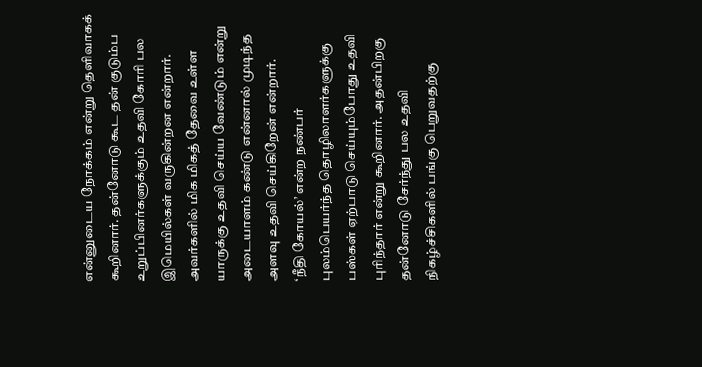என்னுடைய நோக்கம் என்று தெளிவாகக் கூறினார். தன்னோடு கூட தன் குடும்ப உறுப்பினர்களுக்கும் உதவி கோரி பல இமெயில்கள் வருகின்றன என்றார். அவர்களில் மிக மிகத் தேவை உள்ள யாருக்கு உதவி செய்ய வேண்டும் என்று அடையாளம் கண்டு என்னால் முடிந்த அளவு உதவி செய்கிறேன் என்றார்.
‘நீதி கோயல்’ என்ற நண்பர் புலம்பெயர்ந்த தொழிலாளர்களுக்கு பஸ்கள் ஏற்பாடு செய்யும்போது உதவி புரிந்தார் என்று கூறினார். அதன்பிறகு தன்னோடு சேர்ந்து பல உதவி நிகழ்ச்சிகளில் பங்கு பெறுவதற்கு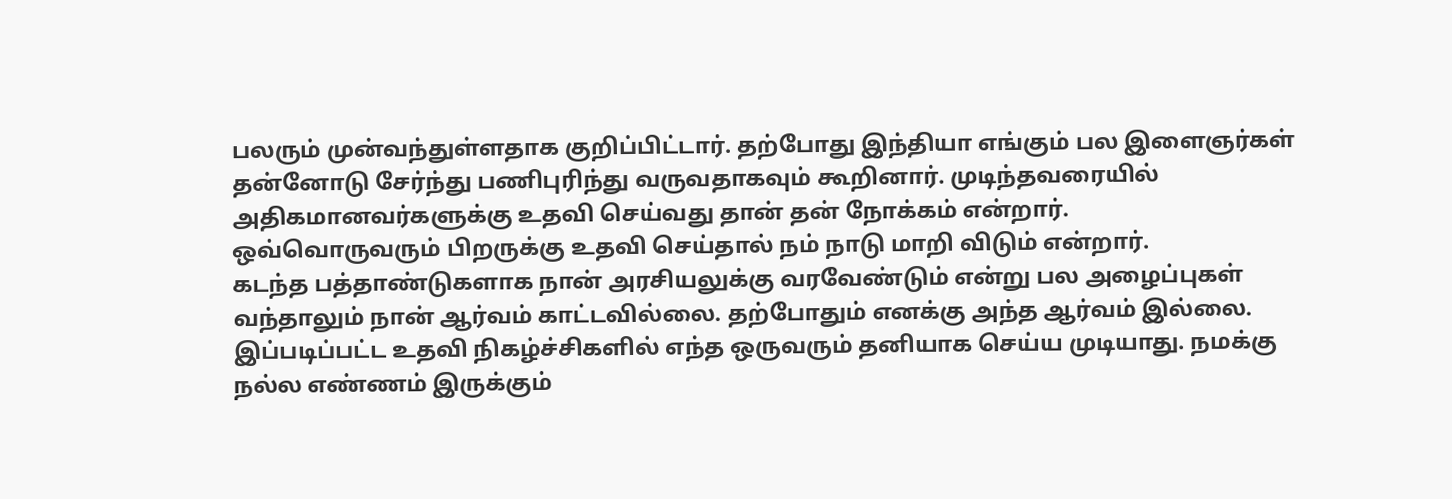பலரும் முன்வந்துள்ளதாக குறிப்பிட்டார். தற்போது இந்தியா எங்கும் பல இளைஞர்கள் தன்னோடு சேர்ந்து பணிபுரிந்து வருவதாகவும் கூறினார். முடிந்தவரையில் அதிகமானவர்களுக்கு உதவி செய்வது தான் தன் நோக்கம் என்றார்.
ஒவ்வொருவரும் பிறருக்கு உதவி செய்தால் நம் நாடு மாறி விடும் என்றார்.
கடந்த பத்தாண்டுகளாக நான் அரசியலுக்கு வரவேண்டும் என்று பல அழைப்புகள் வந்தாலும் நான் ஆர்வம் காட்டவில்லை. தற்போதும் எனக்கு அந்த ஆர்வம் இல்லை.
இப்படிப்பட்ட உதவி நிகழ்ச்சிகளில் எந்த ஒருவரும் தனியாக செய்ய முடியாது. நமக்கு நல்ல எண்ணம் இருக்கும்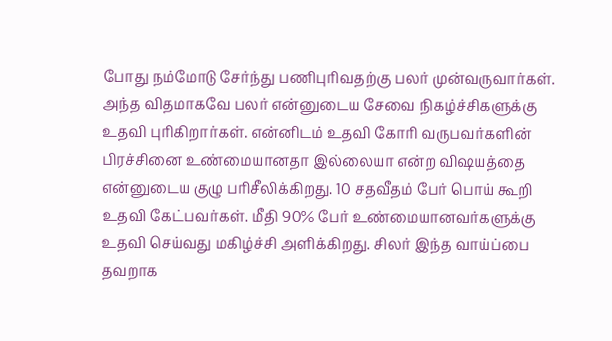போது நம்மோடு சேர்ந்து பணிபுரிவதற்கு பலர் முன்வருவார்கள். அந்த விதமாகவே பலர் என்னுடைய சேவை நிகழ்ச்சிகளுக்கு உதவி புரிகிறார்கள். என்னிடம் உதவி கோரி வருபவர்களின் பிரச்சினை உண்மையானதா இல்லையா என்ற விஷயத்தை என்னுடைய குழு பரிசீலிக்கிறது. 10 சதவீதம் பேர் பொய் கூறி உதவி கேட்பவர்கள். மீதி 90% பேர் உண்மையானவர்களுக்கு உதவி செய்வது மகிழ்ச்சி அளிக்கிறது. சிலர் இந்த வாய்ப்பை தவறாக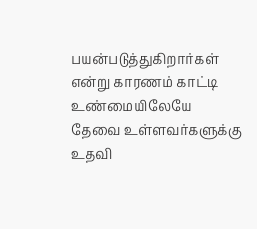பயன்படுத்துகிறார்கள் என்று காரணம் காட்டி உண்மையிலேயே தேவை உள்ளவர்களுக்கு உதவி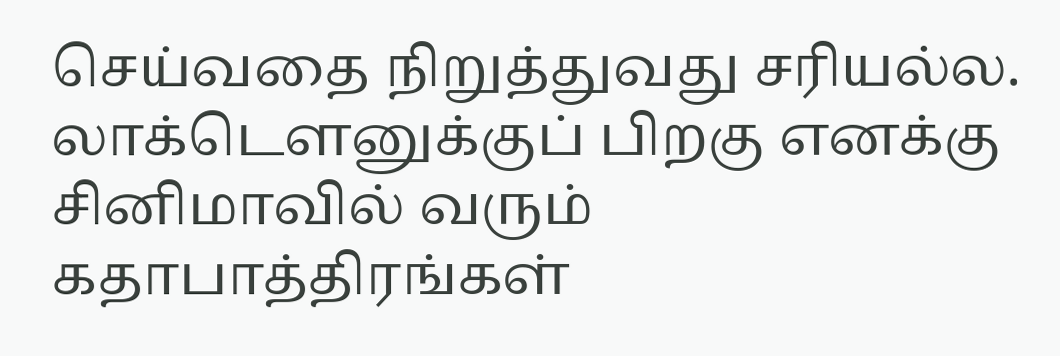செய்வதை நிறுத்துவது சரியல்ல.
லாக்டௌனுக்குப் பிறகு எனக்கு சினிமாவில் வரும் கதாபாத்திரங்கள்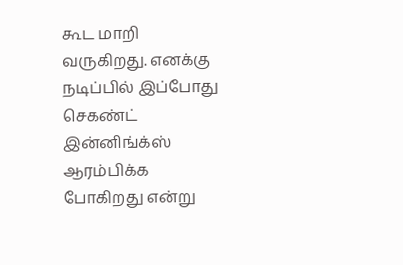கூட மாறி வருகிறது. எனக்கு நடிப்பில் இப்போது செகண்ட் இன்னிங்க்ஸ் ஆரம்பிக்க போகிறது என்று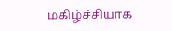மகிழ்ச்சியாக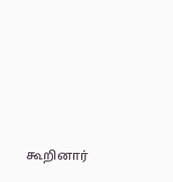கூறினார்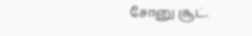சோனு சூட்.